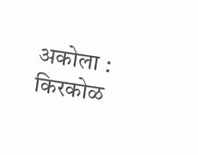अकोला : किरकोळ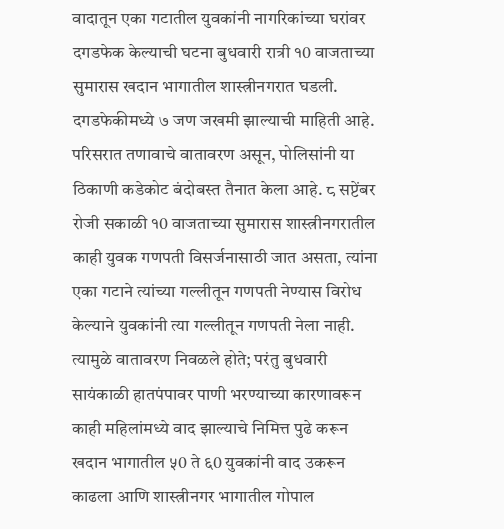वादातून एका गटातील युवकांनी नागरिकांच्या घरांवर दगडफेक केल्याची घटना बुधवारी रात्री १0 वाजताच्या सुमारास खदान भागातील शास्त्रीनगरात घडली. दगडफेकीमध्ये ७ जण जखमी झाल्याची माहिती आहे. परिसरात तणावाचे वातावरण असून, पोलिसांनी या ठिकाणी कडेकोट बंदोबस्त तैनात केला आहे. ८ सप्टेंबर रोजी सकाळी १0 वाजताच्या सुमारास शास्त्रीनगरातील काही युवक गणपती विसर्जनासाठी जात असता, त्यांना एका गटाने त्यांच्या गल्लीतून गणपती नेण्यास विरोध केल्याने युवकांनी त्या गल्लीतून गणपती नेला नाही. त्यामुळे वातावरण निवळले होते; परंतु बुधवारी सायंकाळी हातपंपावर पाणी भरण्याच्या कारणावरून काही महिलांमध्ये वाद झाल्याचे निमित्त पुढे करून खदान भागातील ५0 ते ६0 युवकांनी वाद उकरून काढला आणि शास्त्रीनगर भागातील गोपाल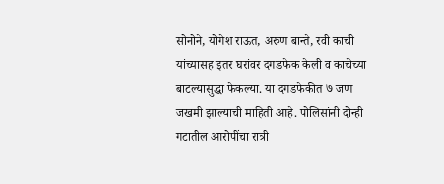सोनोने, योगेश राऊत, अरुण बान्ते, रवी काची यांच्यासह इतर घरांवर दगडफेक केली व काचेच्या बाटल्यासुद्धा फेकल्या. या दगडफेकीत ७ जण जखमी झाल्याची माहिती आहे. पोलिसांनी दोन्ही गटातील आरोपींचा रात्री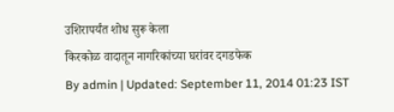उशिरापर्यंत शोध सुरू केला
किरकोळ वादातून नागरिकांच्या घरांवर दगडफेक
By admin | Updated: September 11, 2014 01:23 IST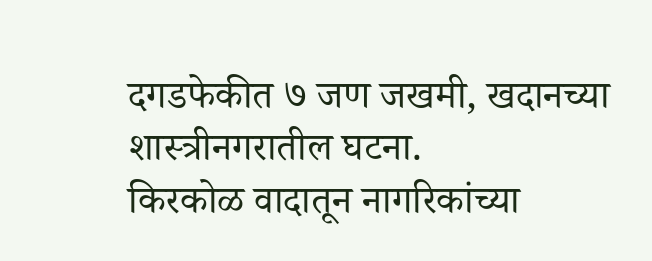दगडफेकीत ७ जण जखमी, खदानच्या शास्त्रीनगरातील घटना.
किरकोळ वादातून नागरिकांच्या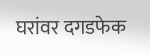घरांवर दगडफेक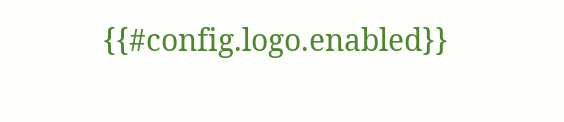{{#config.logo.enabled}}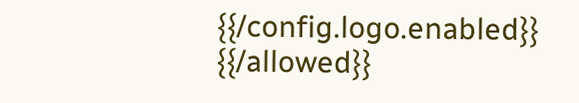{{/config.logo.enabled}}
{{/allowed}}